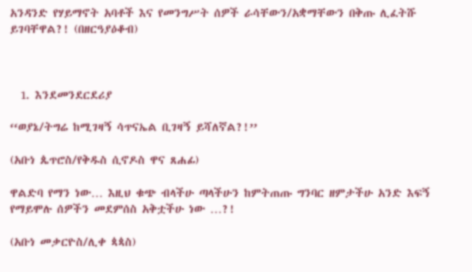አንዳንድ የሃይማኖት አባቶች እና የመንግሥት ሰዎች ራሳቸውን/አቋማቸውን በቅጡ ሊፈትሹ ይገባቸዋል?! (በዘርዓያዕቆብ)



  1. እንደመንደርደሪያ

‘‘ወያኔ/ትግሬ ከሚገዛኝ ሳጥናኤል ቢገዛኝ ይሻለኛል?!’’

(አቡነ ጴጥሮስ/የቅዱስ ሲኖዶስ ዋና ጸሐፊ)

ዋልድባ የማን ነው… እዚህ ቁጭ ብላችሁ ጣላችሁን ከምትጠጡ ግንባር ዘምታችሁ አንድ እፍኝ የማይሞሉ ሰዎችን መደምሰስ አቅቷችሁ ነው …?!

(አቡነ መቃርዮስ/ሊቀ ጳጳስ)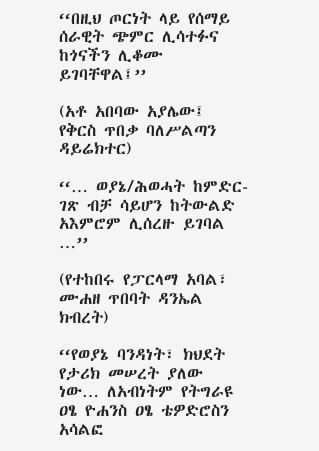‘‘በዚህ ጦርነት ላይ የሰማይ ሰራዊት ጭምር ሊሳተፉና ከጎናችን ሊቆሙ ይገባቸዋል፤’’

(አቶ አበባው አያሌው፤ የቅርስ ጥበቃ ባለሥልጣን ዳይሬክተር)

‘‘… ወያኔ/ሕወሓት ከምድር-ገጽ ብቻ ሳይሆን ከትውልድ አእምሮም ሊሰረዙ ይገባል …’’

(የተከበሩ የፓርላማ አባል፣ ሙሐዘ ጥበባት ዳንኤል ክብረት)

‘‘የወያኔ ባንዳነት፣ ክህደት የታሪክ መሠረት ያለው ነው… ለአብነትም የትግራዩ ዐፄ ዮሐንስ ዐፄ ቴዎድሮስን አሳልፎ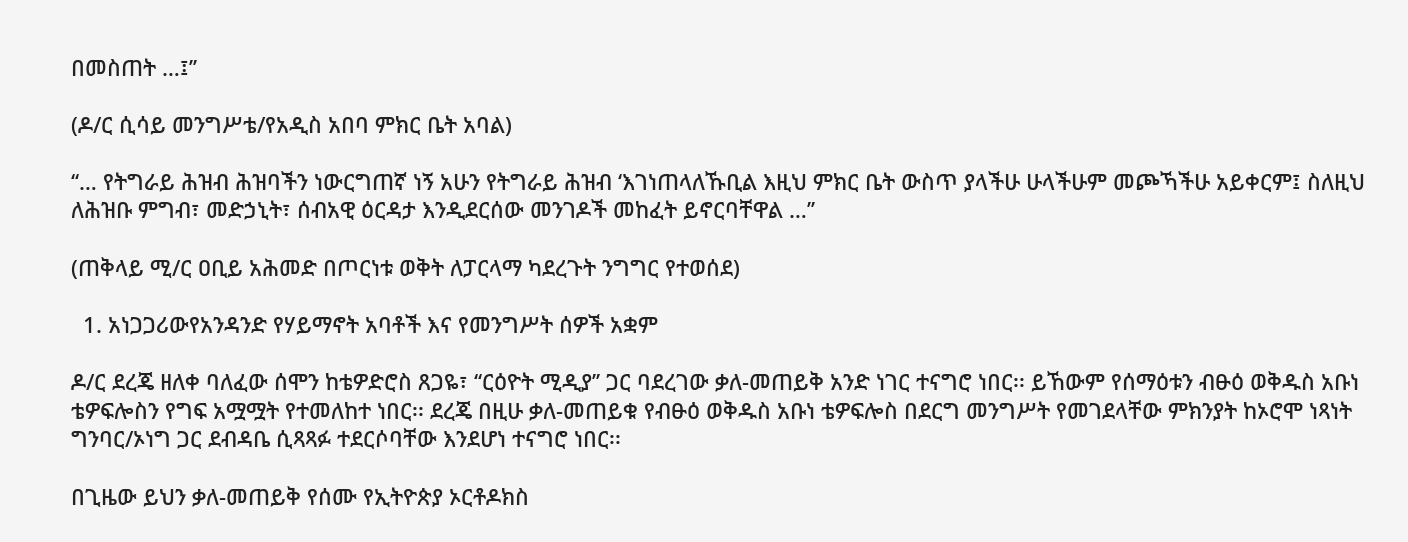በመስጠት …፤’’

(ዶ/ር ሲሳይ መንግሥቴ/የአዲስ አበባ ምክር ቤት አባል)

‘‘… የትግራይ ሕዝብ ሕዝባችን ነውርግጠኛ ነኝ አሁን የትግራይ ሕዝብ ‘እገነጠላለኹቢል እዚህ ምክር ቤት ውስጥ ያላችሁ ሁላችሁም መጮኻችሁ አይቀርም፤ ስለዚህ ለሕዝቡ ምግብ፣ መድኃኒት፣ ሰብአዊ ዕርዳታ እንዲደርሰው መንገዶች መከፈት ይኖርባቸዋል …’’

(ጠቅላይ ሚ/ር ዐቢይ አሕመድ በጦርነቱ ወቅት ለፓርላማ ካደረጉት ንግግር የተወሰደ)

  1. አነጋጋሪውየአንዳንድ የሃይማኖት አባቶች እና የመንግሥት ሰዎች አቋም

ዶ/ር ደረጄ ዘለቀ ባለፈው ሰሞን ከቴዎድሮስ ጸጋዬ፣ ‘‘ርዕዮት ሚዲያ’’ ጋር ባደረገው ቃለ-መጠይቅ አንድ ነገር ተናግሮ ነበር፡፡ ይኸውም የሰማዕቱን ብፁዕ ወቅዱስ አቡነ ቴዎፍሎስን የግፍ አሟሟት የተመለከተ ነበር፡፡ ደረጄ በዚሁ ቃለ-መጠይቁ የብፁዕ ወቅዱስ አቡነ ቴዎፍሎስ በደርግ መንግሥት የመገደላቸው ምክንያት ከኦሮሞ ነጻነት ግንባር/ኦነግ ጋር ደብዳቤ ሲጻጻፉ ተደርሶባቸው እንደሆነ ተናግሮ ነበር፡፡

በጊዜው ይህን ቃለ-መጠይቅ የሰሙ የኢትዮጵያ ኦርቶዶክስ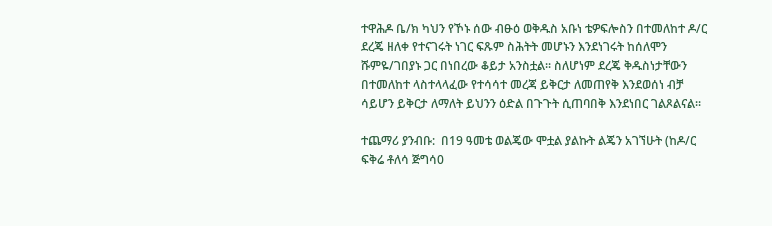ተዋሕዶ ቤ/ክ ካህን የኾኑ ሰው ብፁዕ ወቅዱስ አቡነ ቴዎፍሎስን በተመለከተ ዶ/ር ደረጄ ዘለቀ የተናገሩት ነገር ፍጹም ስሕትት መሆኑን እንደነገሩት ከሰለሞን ሹምዬ/ገበያኑ ጋር በነበረው ቆይታ አንስቷል፡፡ ስለሆነም ደረጄ ቅዱስነታቸውን በተመለከተ ላስተላላፈው የተሳሳተ መረጃ ይቅርታ ለመጠየቅ እንደወሰነ ብቻ ሳይሆን ይቅርታ ለማለት ይህንን ዕድል በጉጉት ሲጠባበቅ እንደነበር ገልጾልናል፡፡

ተጨማሪ ያንብቡ:  በ19 ዓመቴ ወልጄው ሞቷል ያልኩት ልጄን አገኘሁት (ከዶ/ር ፍቅሬ ቶለሳ ጅግሳ0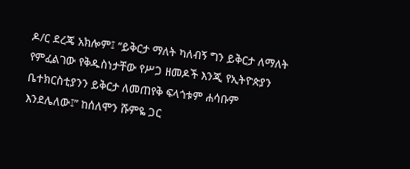ዶ/ር ደረጄ አክሎም፤ ‘‘ይቅርታ ማለት ካለብኝ ግን ይቅርታ ለማለት የምፈልገው የቅዱስነታቸው የሥጋ ዘመዶች እንጂ የኢትዮጵያን ቤተክርስቲያንን ይቅርታ ለመጠየቅ ፍላጎቱም ሐሳቡም እንደሌለው፤’’ ከሰለሞን ሹምዬ ጋር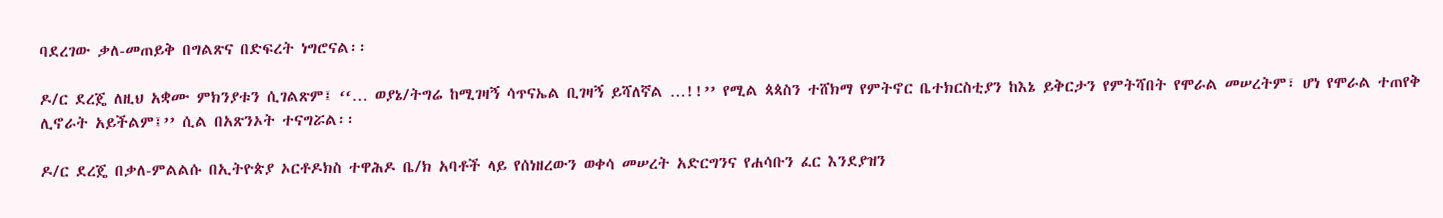ባደረገው ቃለ-መጠይቅ በግልጽና በድፍረት ነግሮናል፡፡

ዶ/ር ደረጄ ለዚህ አቋሙ ምክንያቱን ሲገልጽም፤ ‘‘… ወያኔ/ትግሬ ከሚገዛኝ ሳጥናኤል ቢገዛኝ ይሻለኛል …!!’’ የሚል ጳጳስን ተሸክማ የምትኖር ቤተክርስቲያን ከእኔ ይቅርታን የምትሻበት የሞራል መሠረትም፣ ሆነ የሞራል ተጠየቅ ሊኖራት አይችልም፤’’ ሲል በአጽንኦት ተናግሯል፡፡

ዶ/ር ደረጄ በቃለ-ምልልሱ በኢትዮጵያ ኦርቶዶክስ ተዋሕዶ ቤ/ክ አባቶች ላይ የሰነዘረውን ወቀሳ መሠረት አድርግንና የሐሳቡን ፈር እንደያዝን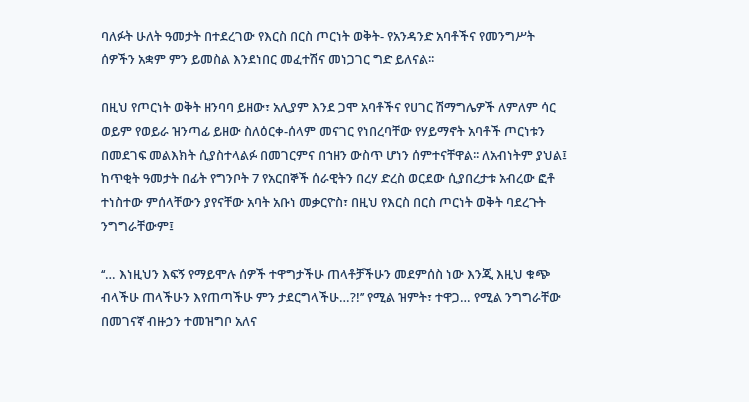ባለፉት ሁለት ዓመታት በተደረገው የእርስ በርስ ጦርነት ወቅት- የአንዳንድ አባቶችና የመንግሥት ሰዎችን አቋም ምን ይመስል እንደነበር መፈተሽና መነጋገር ግድ ይለናል፡፡

በዚህ የጦርነት ወቅት ዘንባባ ይዘው፣ አሊያም እንደ ጋሞ አባቶችና የሀገር ሽማግሌዎች ለምለም ሳር ወይም የወይራ ዝንጣፊ ይዘው ስለዕርቀ-ሰላም መናገር የነበረባቸው የሃይማኖት አባቶች ጦርነቱን በመደገፍ መልእክት ሲያስተላልፉ በመገርምና በኀዘን ውስጥ ሆነን ሰምተናቸዋል፡፡ ለአብነትም ያህል፤ ከጥቂት ዓመታት በፊት የግንቦት 7 የአርበኞች ሰራዊትን በረሃ ድረስ ወርደው ሲያበረታቱ አብረው ፎቶ ተነስተው ምሰላቸውን ያየናቸው አባት አቡነ መቃርዮስ፣ በዚህ የእርስ በርስ ጦርነት ወቅት ባደረጉት ንግግራቸውም፤

‘‘… እነዚህን እፍኝ የማይሞሉ ሰዎች ተዋግታችሁ ጠላቶቻችሁን መደምሰስ ነው እንጂ እዚህ ቁጭ ብላችሁ ጠላችሁን እየጠጣችሁ ምን ታደርግላችሁ…?!’’ የሚል ዝምት፣ ተዋጋ… የሚል ንግግራቸው በመገናኛ ብዙኃን ተመዝግቦ አለና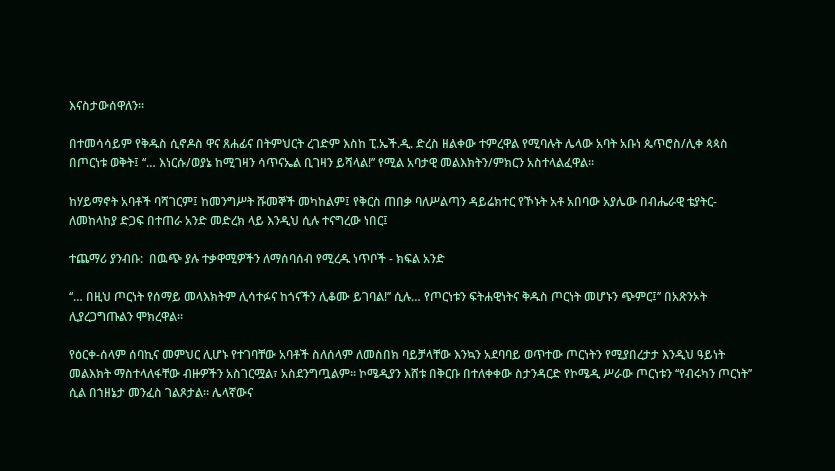እናስታውሰዋለን፡፡

በተመሳሳይም የቅዱስ ሲኖዶስ ዋና ጸሐፊና በትምህርት ረገድም እስከ ፒ.ኤች.ዲ. ድረስ ዘልቀው ተምረዋል የሚባሉት ሌላው አባት አቡነ ጴጥሮስ/ሊቀ ጳጳስ በጦርነቱ ወቅት፤ ‘‘… እነርሱ/ወያኔ ከሚገዛን ሳጥናኤል ቢገዛን ይሻላል!’’ የሚል አባታዊ መልእክትን/ምክርን አስተላልፈዋል፡፡

ከሃይማኖት አባቶች ባሻገርም፤ ከመንግሥት ሹመኞች መካከልም፤ የቅርስ ጠበቃ ባለሥልጣን ዳይሬክተር የኾኑት አቶ አበባው አያሌው በብሔራዊ ቴያትር- ለመከላከያ ድጋፍ በተጠራ አንድ መድረክ ላይ እንዲህ ሲሉ ተናግረው ነበር፤

ተጨማሪ ያንብቡ:  በዉጭ ያሉ ተቃዋሚዎችን ለማሰባሰብ የሚረዱ ነጥቦች - ክፍል አንድ

‘‘… በዚህ ጦርነት የሰማይ መላእክትም ሊሳተፉና ከጎናችን ሊቆሙ ይገባል!’’ ሲሉ… የጦርነቱን ፍትሐዊነትና ቅዱስ ጦርነት መሆኑን ጭምር፤’’ በአጽንኦት ሊያረጋግጡልን ሞክረዋል፡፡

የዕርቀ-ሰላም ሰባኪና መምህር ሊሆኑ የተገባቸው አባቶች ስለሰላም ለመስበክ ባይቻላቸው እንኳን አደባባይ ወጥተው ጦርነትን የሚያበረታታ እንዲህ ዓይነት መልእክት ማስተላለፋቸው ብዙዎችን አስገርሟል፣ አስደንግጧልም፡፡ ኮሜዲያን እሸቱ በቅርቡ በተለቀቀው ስታንዳርድ የኮሜዲ ሥራው ጦርነቱን ‘‘የብሩካን ጦርነት’’ ሲል በኀዘኔታ መንፈስ ገልጾታል፡፡ ሌላኛውና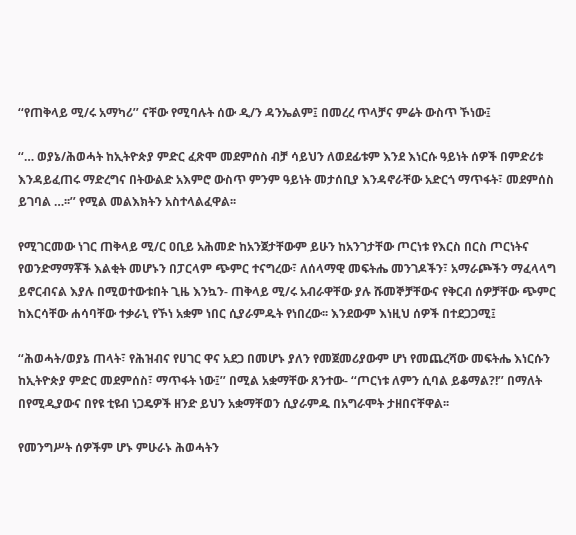‘‘የጠቅላይ ሚ/ሩ አማካሪ’’ ናቸው የሚባሉት ሰው ዲ/ን ዳንኤልም፤ በመረረ ጥላቻና ምሬት ውስጥ ኾነው፤

‘‘… ወያኔ/ሕወሓት ከኢትዮጵያ ምድር ፈጽሞ መደምሰስ ብቻ ሳይህን ለወደፊቱም እንደ እነርሱ ዓይነት ሰዎች በምድሪቱ እንዳይፈጠሩ ማድረግና በትውልድ አእምሮ ውስጥ ምንም ዓይነት መታሰቢያ እንዳኖራቸው አድርጎ ማጥፋት፣ መደምሰስ ይገባል …፡፡’’ የሚል መልእክትን አስተላልፈዋል፡፡

የሚገርመው ነገር ጠቅላይ ሚ/ር ዐቢይ አሕመድ ከአንጀታቸውም ይሁን ከአንገታቸው ጦርነቱ የእርስ በርስ ጦርነትና የወንድማማቾች እልቂት መሆኑን በፓርላም ጭምር ተናግረው፣ ለሰላማዊ መፍትሔ መንገዶችን፣ አማራጮችን ማፈላላግ ይኖርብናል እያሉ በሚወተውቱበት ጊዜ እንኳን- ጠቅላይ ሚ/ሩ አብራዋቸው ያሉ ሹመኞቻቸውና የቅርብ ሰዎቻቸው ጭምር ከእርሳቸው ሐሳባቸው ተቃራኒ የኾነ አቋም ነበር ሲያራምዱት የነበረው፡፡ እንደውም እነዚህ ሰዎች በተደጋጋሚ፤

‘‘ሕወሓት/ወያኔ ጠላት፣ የሕዝብና የሀገር ዋና አደጋ በመሆኑ ያለን የመጀመሪያውም ሆነ የመጨረሻው መፍትሔ እነርሱን ከኢትዮጵያ ምድር መደምሰስ፣ ማጥፋት ነው፤’’ በሚል አቋማቸው ጸንተው- ‘‘ጦርነቱ ለምን ሲባል ይቆማል?!’’ በማለት በየሚዲያውና በየዩ ቲዩብ ነጋዴዎች ዘንድ ይህን አቋማቸወን ሲያራምዱ በአግራሞት ታዘበናቸዋል፡፡

የመንግሥት ሰዎችም ሆኑ ምሁራኑ ሕወሓትን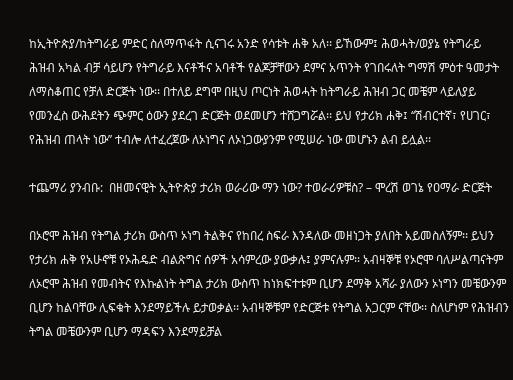ከኢትዮጵያ/ከትግራይ ምድር ስለማጥፋት ሲናገሩ አንድ የሳቱት ሐቅ አለ፡፡ ይኸውም፤ ሕወሓት/ወያኔ የትግራይ ሕዝብ አካል ብቻ ሳይሆን የትግራይ እናቶችና አባቶች የልጆቻቸውን ደምና አጥንት የገበሩለት ግማሽ ምዕተ ዓመታት ለማስቆጠር የቻለ ድርጅት ነው፡፡ በተለይ ደግሞ በዚህ ጦርነት ሕወሓት ከትግራይ ሕዝብ ጋር መቼም ላይለያይ የመንፈስ ውሕደትን ጭምር ዕውን ያደረገ ድርጅት ወደመሆን ተሸጋግሯል፡፡ ይህ የታሪክ ሐቅ፤ ‘‘ሽብርተኛ፣ የሀገር፣ የሕዝብ ጠላት ነው’’ ተብሎ ለተፈረጀው ለኦነግና ለኦነጋውያንም የሚሠራ ነው መሆኑን ልብ ይሏል፡፡

ተጨማሪ ያንብቡ:  በዘመናዊት ኢትዮጵያ ታሪክ ወራሪው ማን ነው? ተወራሪዎቹስ? – ሞረሽ ወገኔ የዐማራ ድርጅት

በኦሮሞ ሕዝብ የትግል ታሪክ ውስጥ ኦነግ ትልቅና የከበረ ስፍራ እንዳለው መዘነጋት ያለበት አይመስለኝም፡፡ ይህን የታሪክ ሐቅ የአሁኖቹ የኦሕዴድ ብልጽግና ሰዎች አሳምረው ያውቃሉ፤ ያምናሉም፡፡ አብዛኞቹ የኦሮሞ ባለሥልጣናትም ለኦሮሞ ሕዝብ የመብትና የእኩልነት ትግል ታሪክ ውስጥ ከነክፍተቱም ቢሆን ደማቅ አሻራ ያለውን ኦነግን መቼውንም ቢሆን ከልባቸው ሊፍቁት እንደማይችሉ ይታወቃል፡፡ አብዛኞቹም የድርጅቱ የትግል አጋርም ናቸው፡፡ ስለሆነም የሕዝብን ትግል መቼውንም ቢሆን ማዳፍን እንደማይቻል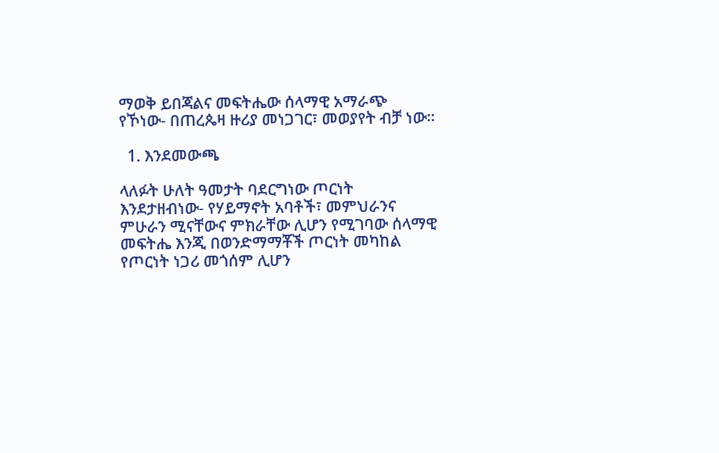ማወቅ ይበጃልና መፍትሔው ሰላማዊ አማራጭ የኾነው- በጠረጴዛ ዙሪያ መነጋገር፣ መወያየት ብቻ ነው፡፡

  1. እንደመውጫ

ላለፉት ሁለት ዓመታት ባደርግነው ጦርነት እንደታዘብነው- የሃይማኖት አባቶች፣ መምህራንና ምሁራን ሚናቸውና ምክራቸው ሊሆን የሚገባው ሰላማዊ መፍትሔ እንጂ በወንድማማቾች ጦርነት መካከል የጦርነት ነጋሪ መጎሰም ሊሆን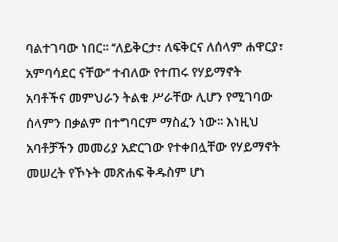ባልተገባው ነበር፡፡ ‘‘ለይቅርታ፣ ለፍቅርና ለሰላም ሐዋርያ፣ አምባሳደር ናቸው’’ ተብለው የተጠሩ የሃይማኖት አባቶችና መምህራን ትልቁ ሥራቸው ሊሆን የሚገባው ሰላምን በቃልም በተግባርም ማስፈን ነው፡፡ እነዚህ አባቶቻችን መመሪያ አድርገው የተቀበሏቸው የሃይማኖት መሠረት የኾኑት መጽሐፍ ቅዱስም ሆነ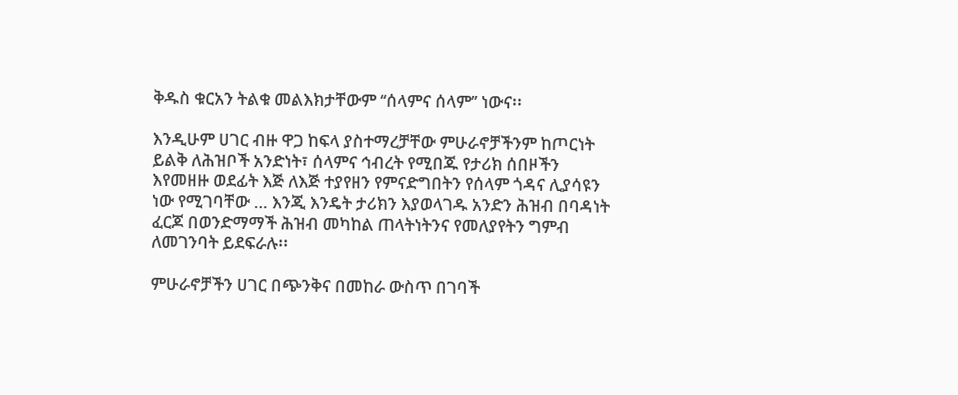ቅዱስ ቁርአን ትልቁ መልእክታቸውም ‘‘ሰላምና ሰላም’’ ነውና፡፡

እንዲሁም ሀገር ብዙ ዋጋ ከፍላ ያስተማረቻቸው ምሁራኖቻችንም ከጦርነት ይልቅ ለሕዝቦች አንድነት፣ ሰላምና ኅብረት የሚበጁ የታሪክ ሰበዞችን እየመዘዙ ወደፊት እጅ ለእጅ ተያየዘን የምናድግበትን የሰላም ጎዳና ሊያሳዩን ነው የሚገባቸው … እንጂ እንዴት ታሪክን እያወላገዱ አንድን ሕዝብ በባዳነት ፈርጆ በወንድማማች ሕዝብ መካከል ጠላትነትንና የመለያየትን ግምብ ለመገንባት ይደፍራሉ፡፡

ምሁራኖቻችን ሀገር በጭንቅና በመከራ ውስጥ በገባች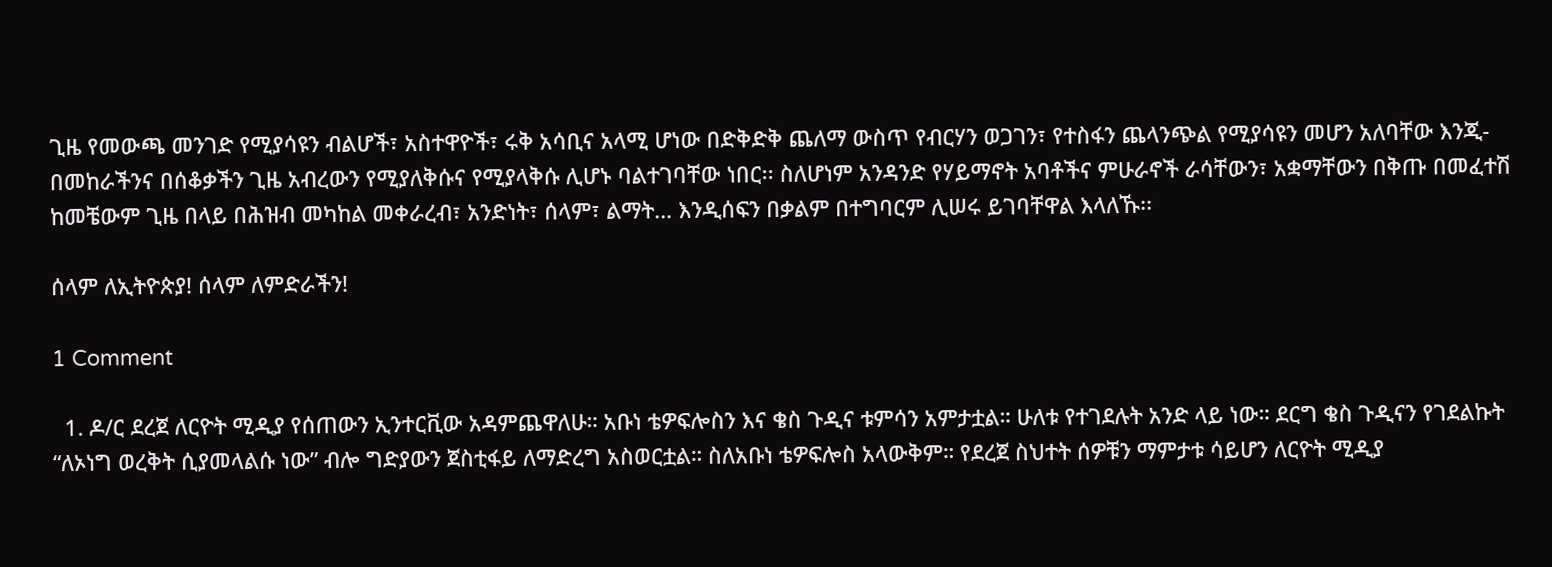ጊዜ የመውጫ መንገድ የሚያሳዩን ብልሆች፣ አስተዋዮች፣ ሩቅ አሳቢና አላሚ ሆነው በድቅድቅ ጨለማ ውስጥ የብርሃን ወጋገን፣ የተስፋን ጨላንጭል የሚያሳዩን መሆን አለባቸው እንጂ- በመከራችንና በሰቆቃችን ጊዜ አብረውን የሚያለቅሱና የሚያላቅሱ ሊሆኑ ባልተገባቸው ነበር፡፡ ስለሆነም አንዳንድ የሃይማኖት አባቶችና ምሁራኖች ራሳቸውን፣ አቋማቸውን በቅጡ በመፈተሽ ከመቼውም ጊዜ በላይ በሕዝብ መካከል መቀራረብ፣ አንድነት፣ ሰላም፣ ልማት… እንዲሰፍን በቃልም በተግባርም ሊሠሩ ይገባቸዋል እላለኹ፡፡

ሰላም ለኢትዮጵያ! ሰላም ለምድራችን!

1 Comment

  1. ዶ/ር ደረጀ ለርዮት ሚዲያ የሰጠውን ኢንተርቪው አዳምጨዋለሁ። አቡነ ቴዎፍሎስን እና ቄስ ጉዲና ቱምሳን አምታቷል። ሁለቱ የተገደሉት አንድ ላይ ነው። ደርግ ቄስ ጉዲናን የገደልኩት “ለኦነግ ወረቅት ሲያመላልሱ ነው” ብሎ ግድያውን ጀስቲፋይ ለማድረግ አስወርቷል። ስለአቡነ ቴዎፍሎስ አላውቅም። የደረጀ ስህተት ሰዎቹን ማምታቱ ሳይሆን ለርዮት ሚዲያ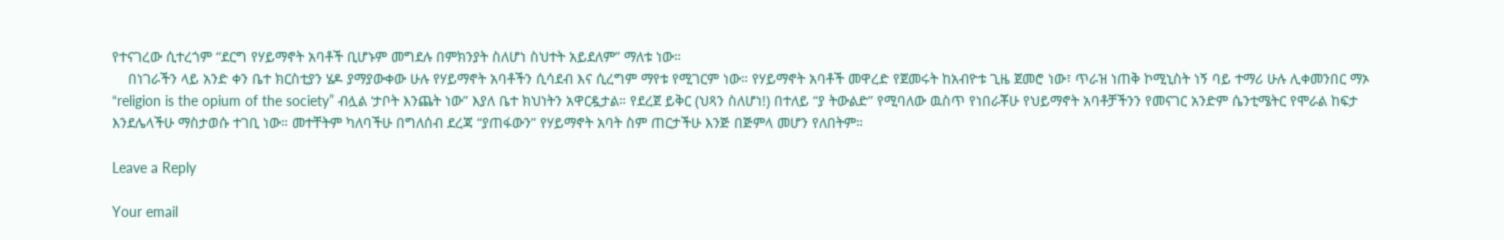የተናገረው ሲተረጎም “ደርግ የሃይማኖት አባቶች ቢሆኑም መግደሉ በምክንያት ስለሆነ ስህተት አይደለም” ማለቱ ነው።
    በነገራችን ላይ አንድ ቀን ቤተ ክርስቲያን ሄዶ ያማያውቀው ሁሉ የሃይማኖት አባቶችን ሲሳደብ እና ሲረግም ማየቱ የሚገርም ነው። የሃይማኖት አባቶች መዋረድ የጀመሩት ከአብዮቱ ጊዜ ጀመሮ ነው፣ ጥራዝ ነጠቅ ኮሚኒስት ነኝ ባይ ተማሪ ሁሉ ሊቀመንበር ማኦ “religion is the opium of the society” ብሏል ‘ታቦት እንጨት ነው” እያለ ቤተ ክህነትን አዋርዷታል። የደረጀ ይቅር (ህጻን ስለሆነ!) በተለይ “ያ ትውልድ” የሚባለው ዉስጥ የነበራቾሁ የህይማኖት አባቶቻችንን የመናገር አንድም ሴንቲሜትር የሞራል ከፍታ እንደሌላችሁ ማስታወሱ ተገቢ ነው። መተቸትም ካለባችሁ በግለሰብ ደረጃ “ያጠፋውን” የሃይማኖት አባት ስም ጠርታችሁ እንጅ በጅምላ መሆን የለበትም።

Leave a Reply

Your email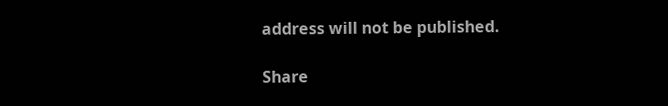address will not be published.

Share